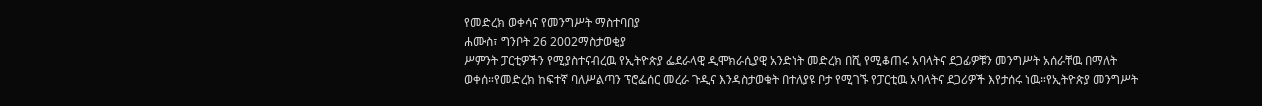የመድረክ ወቀሳና የመንግሥት ማስተባበያ
ሐሙስ፣ ግንቦት 26 2002ማስታወቂያ
ሥምንት ፓርቲዎችን የሚያስተናብረዉ የኢትዮጵያ ፌደራላዊ ዲሞክራሲያዊ አንድነት መድረክ በሺ የሚቆጠሩ አባላትና ደጋፊዎቹን መንግሥት አሰራቸዉ በማለት ወቀሰ።የመድረክ ከፍተኛ ባለሥልጣን ፕሮፌሰር መረራ ጉዲና እንዳስታወቁት በተለያዩ ቦታ የሚገኙ የፓርቲዉ አባላትና ደጋሪዎች እየታሰሩ ነዉ።የኢትዮጵያ መንግሥት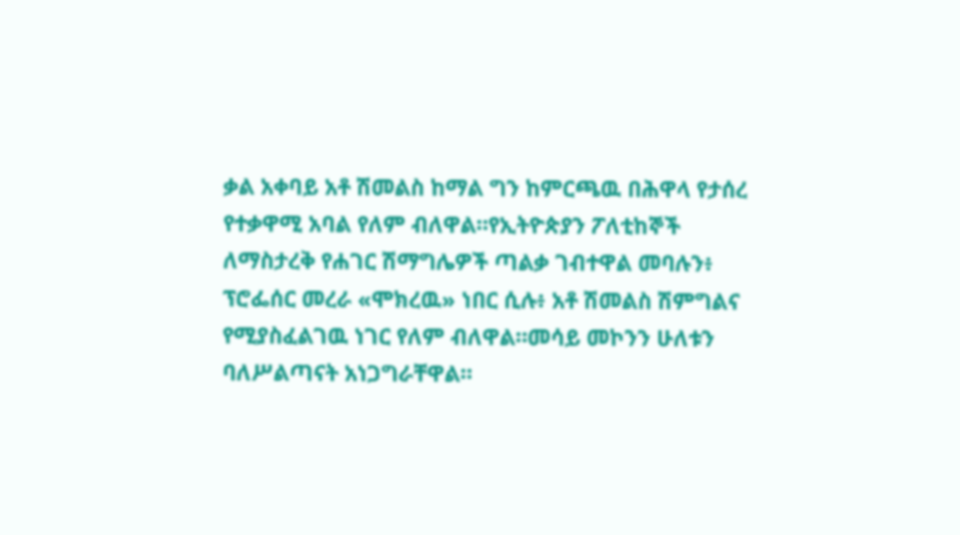ቃል አቀባይ አቶ ሽመልስ ከማል ግን ከምርጫዉ በሕዋላ የታሰረ የተቃዋሚ አባል የለም ብለዋል።የኢትዮጵያን ፖለቲከኞች ለማስታረቅ የሐገር ሽማግሌዎች ጣልቃ ገብተዋል መባሉን፥ ፕሮፌሰር መረራ «ሞክረዉ» ነበር ሲሉ፥ አቶ ሽመልስ ሽምግልና የሚያስፈልገዉ ነገር የለም ብለዋል።መሳይ መኮንን ሁለቱን ባለሥልጣናት አነጋግራቸዋል።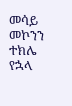መሳይ መኮንን
ተክሌ የኋላ